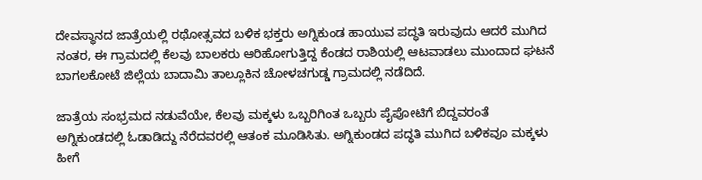ದೇವಸ್ಥಾನದ ಜಾತ್ರೆಯಲ್ಲಿ ರಥೋತ್ಸವದ ಬಳಿಕ ಭಕ್ತರು ಅಗ್ನಿಕುಂಡ ಹಾಯುವ ಪದ್ಧತಿ ಇರುವುದು ಆದರೆ ಮುಗಿದ ನಂತರ, ಈ ಗ್ರಾಮದಲ್ಲಿ ಕೆಲವು ಬಾಲಕರು ಆರಿಹೋಗುತ್ತಿದ್ದ ಕೆಂಡದ ರಾಶಿಯಲ್ಲಿ ಆಟವಾಡಲು ಮುಂದಾದ ಘಟನೆ ಬಾಗಲಕೋಟೆ ಜಿಲ್ಲೆಯ ಬಾದಾಮಿ ತಾಲ್ಲೂಕಿನ ಚೋಳಚಗುಡ್ಡ ಗ್ರಾಮದಲ್ಲಿ ನಡೆದಿದೆ.

ಜಾತ್ರೆಯ ಸಂಭ್ರಮದ ನಡುವೆಯೇ, ಕೆಲವು ಮಕ್ಕಳು ಒಬ್ಬರಿಗಿಂತ ಒಬ್ಬರು ಪೈಪೋಟಿಗೆ ಬಿದ್ದವರಂತೆ ಅಗ್ನಿಕುಂಡದಲ್ಲಿ ಓಡಾಡಿದ್ದು ನೆರೆದವರಲ್ಲಿ ಆತಂಕ ಮೂಡಿಸಿತು. ಅಗ್ನಿಕುಂಡದ ಪದ್ಧತಿ ಮುಗಿದ ಬಳಿಕವೂ ಮಕ್ಕಳು ಹೀಗೆ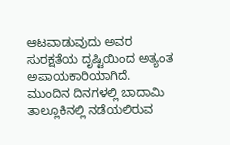ಆಟವಾಡುವುದು ಅವರ ಸುರಕ್ಷತೆಯ ದೃಷ್ಟಿಯಿಂದ ಅತ್ಯಂತ ಅಪಾಯಕಾರಿಯಾಗಿದೆ.
ಮುಂದಿನ ದಿನಗಳಲ್ಲಿ ಬಾದಾಮಿ ತಾಲ್ಲೂಕಿನಲ್ಲಿ ನಡೆಯಲಿರುವ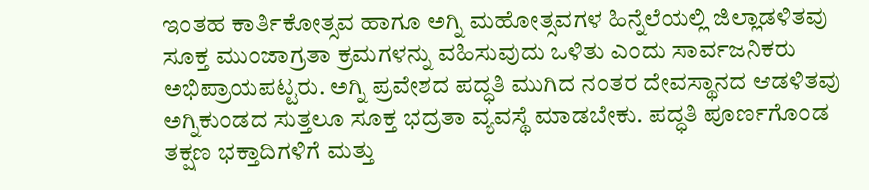ಇಂತಹ ಕಾರ್ತಿಕೋತ್ಸವ ಹಾಗೂ ಅಗ್ನಿ ಮಹೋತ್ಸವಗಳ ಹಿನ್ನೆಲೆಯಲ್ಲಿ ಜಿಲ್ಲಾಡಳಿತವು ಸೂಕ್ತ ಮುಂಜಾಗ್ರತಾ ಕ್ರಮಗಳನ್ನು ವಹಿಸುವುದು ಒಳಿತು ಎಂದು ಸಾರ್ವಜನಿಕರು ಅಭಿಪ್ರಾಯಪಟ್ಟರು. ಅಗ್ನಿ ಪ್ರವೇಶದ ಪದ್ಧತಿ ಮುಗಿದ ನಂತರ ದೇವಸ್ಥಾನದ ಆಡಳಿತವು ಅಗ್ನಿಕುಂಡದ ಸುತ್ತಲೂ ಸೂಕ್ತ ಭದ್ರತಾ ವ್ಯವಸ್ಥೆ ಮಾಡಬೇಕು. ಪದ್ಧತಿ ಪೂರ್ಣಗೊಂಡ ತಕ್ಷಣ ಭಕ್ತಾದಿಗಳಿಗೆ ಮತ್ತು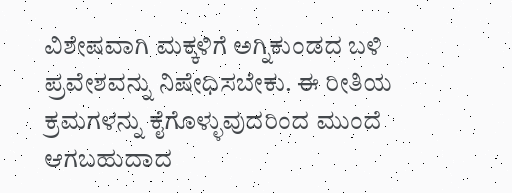ವಿಶೇಷವಾಗಿ ಮಕ್ಕಳಿಗೆ ಅಗ್ನಿಕುಂಡದ ಬಳಿ ಪ್ರವೇಶವನ್ನು ನಿಷೇಧಿಸಬೇಕು. ಈ ರೀತಿಯ ಕ್ರಮಗಳನ್ನು ಕೈಗೊಳ್ಳುವುದರಿಂದ ಮುಂದೆ ಆಗಬಹುದಾದ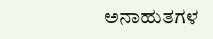ಅನಾಹುತಗಳ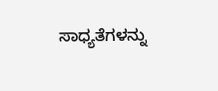ಸಾಧ್ಯತೆಗಳನ್ನು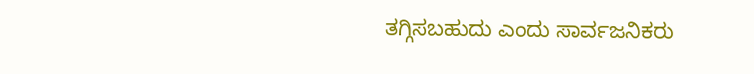ತಗ್ಗಿಸಬಹುದು ಎಂದು ಸಾರ್ವಜನಿಕರು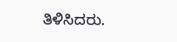ತಿಳಿಸಿದರು.